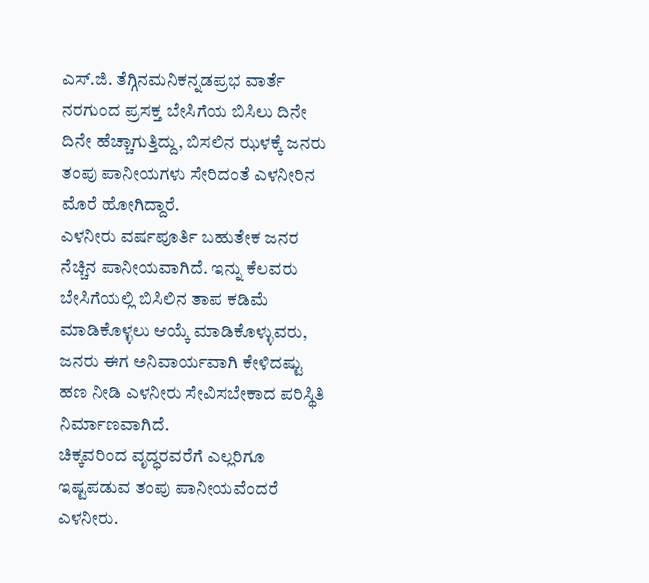ಎಸ್.ಜಿ. ತೆಗ್ಗಿನಮನಿಕನ್ನಡಪ್ರಭ ವಾರ್ತೆ ನರಗುಂದ ಪ್ರಸಕ್ತ ಬೇಸಿಗೆಯ ಬಿಸಿಲು ದಿನೇ ದಿನೇ ಹೆಚ್ಚಾಗುತ್ತಿದ್ದು, ಬಿಸಲಿನ ಝಳಕ್ಕೆ ಜನರು ತಂಪು ಪಾನೀಯಗಳು ಸೇರಿದಂತೆ ಎಳನೀರಿನ ಮೊರೆ ಹೋಗಿದ್ದಾರೆ.
ಎಳನೀರು ವರ್ಷಪೂರ್ತಿ ಬಹುತೇಕ ಜನರ ನೆಚ್ಚಿನ ಪಾನೀಯವಾಗಿದೆ. ಇನ್ನು ಕೆಲವರು ಬೇಸಿಗೆಯಲ್ಲಿ ಬಿಸಿಲಿನ ತಾಪ ಕಡಿಮೆ ಮಾಡಿಕೊಳ್ಳಲು ಆಯ್ಕೆ ಮಾಡಿಕೊಳ್ಳುವರು, ಜನರು ಈಗ ಅನಿವಾರ್ಯವಾಗಿ ಕೇಳಿದಷ್ಟು ಹಣ ನೀಡಿ ಎಳನೀರು ಸೇವಿಸಬೇಕಾದ ಪರಿಸ್ಥಿತಿ ನಿರ್ಮಾಣವಾಗಿದೆ.
ಚಿಕ್ಕವರಿಂದ ವೃದ್ಧರವರೆಗೆ ಎಲ್ಲರಿಗೂ ಇಷ್ಟಪಡುವ ತಂಪು ಪಾನೀಯವೆಂದರೆ ಎಳನೀರು.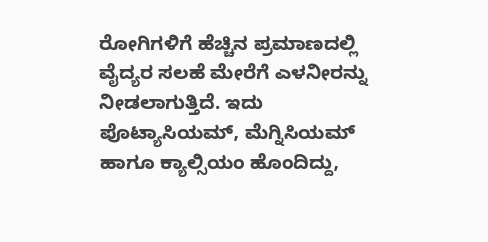ರೋಗಿಗಳಿಗೆ ಹೆಚ್ಚಿನ ಪ್ರಮಾಣದಲ್ಲಿ ವೈದ್ಯರ ಸಲಹೆ ಮೇರೆಗೆ ಎಳನೀರನ್ನು ನೀಡಲಾಗುತ್ತಿದೆ. ಇದು ಪೊಟ್ಯಾಸಿಯಮ್, ಮೆಗ್ನಿಸಿಯಮ್ ಹಾಗೂ ಕ್ಯಾಲ್ಸಿಯಂ ಹೊಂದಿದ್ದು,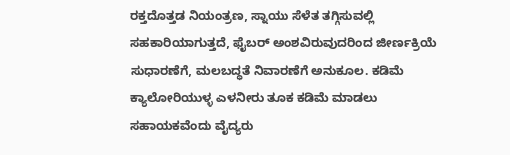ರಕ್ತದೊತ್ತಡ ನಿಯಂತ್ರಣ, ಸ್ನಾಯು ಸೆಳೆತ ತಗ್ಗಿಸುವಲ್ಲಿ ಸಹಕಾರಿಯಾಗುತ್ತದೆ, ಫೈಬರ್ ಅಂಶವಿರುವುದರಿಂದ ಜೀರ್ಣಕ್ರಿಯೆ ಸುಧಾರಣೆಗೆ, ಮಲಬದ್ಧತೆ ನಿವಾರಣೆಗೆ ಅನುಕೂಲ. ಕಡಿಮೆ ಕ್ಯಾಲೋರಿಯುಳ್ಳ ಎಳನೀರು ತೂಕ ಕಡಿಮೆ ಮಾಡಲು ಸಹಾಯಕವೆಂದು ವೈದ್ಯರು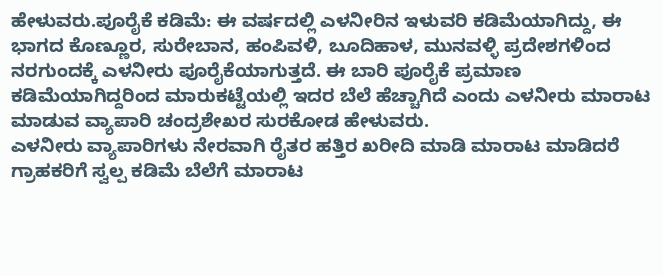ಹೇಳುವರು.ಪೂರೈಕೆ ಕಡಿಮೆ: ಈ ವರ್ಷದಲ್ಲಿ ಎಳನೀರಿನ ಇಳುವರಿ ಕಡಿಮೆಯಾಗಿದ್ದು, ಈ ಭಾಗದ ಕೊಣ್ಣೂರ, ಸುರೇಬಾನ, ಹಂಪಿವಳಿ, ಬೂದಿಹಾಳ, ಮುನವಳ್ಳಿ ಪ್ರದೇಶಗಳಿಂದ ನರಗುಂದಕ್ಕೆ ಎಳನೀರು ಪೂರೈಕೆಯಾಗುತ್ತದೆ. ಈ ಬಾರಿ ಪೂರೈಕೆ ಪ್ರಮಾಣ ಕಡಿಮೆಯಾಗಿದ್ದರಿಂದ ಮಾರುಕಟ್ಟೆಯಲ್ಲಿ ಇದರ ಬೆಲೆ ಹೆಚ್ಚಾಗಿದೆ ಎಂದು ಎಳನೀರು ಮಾರಾಟ ಮಾಡುವ ವ್ಯಾಪಾರಿ ಚಂದ್ರಶೇಖರ ಸುರಕೋಡ ಹೇಳುವರು.
ಎಳನೀರು ವ್ಯಾಪಾರಿಗಳು ನೇರವಾಗಿ ರೈತರ ಹತ್ತಿರ ಖರೀದಿ ಮಾಡಿ ಮಾರಾಟ ಮಾಡಿದರೆ ಗ್ರಾಹಕರಿಗೆ ಸ್ವಲ್ಪ ಕಡಿಮೆ ಬೆಲೆಗೆ ಮಾರಾಟ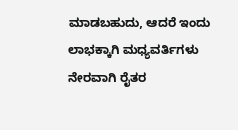ಮಾಡಬಹುದು, ಆದರೆ ಇಂದು ಲಾಭಕ್ಕಾಗಿ ಮಧ್ಯವರ್ತಿಗಳು ನೇರವಾಗಿ ರೈತರ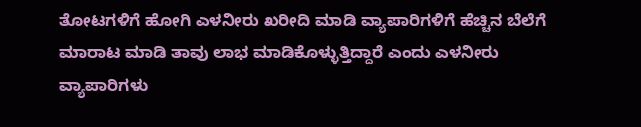ತೋಟಗಳಿಗೆ ಹೋಗಿ ಎಳನೀರು ಖರೀದಿ ಮಾಡಿ ವ್ಯಾಪಾರಿಗಳಿಗೆ ಹೆಚ್ಚಿನ ಬೆಲೆಗೆ ಮಾರಾಟ ಮಾಡಿ ತಾವು ಲಾಭ ಮಾಡಿಕೊಳ್ಳುತ್ತಿದ್ದಾರೆ ಎಂದು ಎಳನೀರು ವ್ಯಾಪಾರಿಗಳು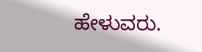ಹೇಳುವರು.